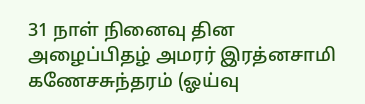31 நாள் நினைவு தின அழைப்பிதழ் அமரர் இரத்னசாமி கணேசசுந்தரம் (ஓய்வு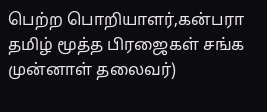பெற்ற பொறியாளர்,கன்பரா தமிழ் மூத்த பிரஜைகள் சங்க முன்னாள் தலைவர்)